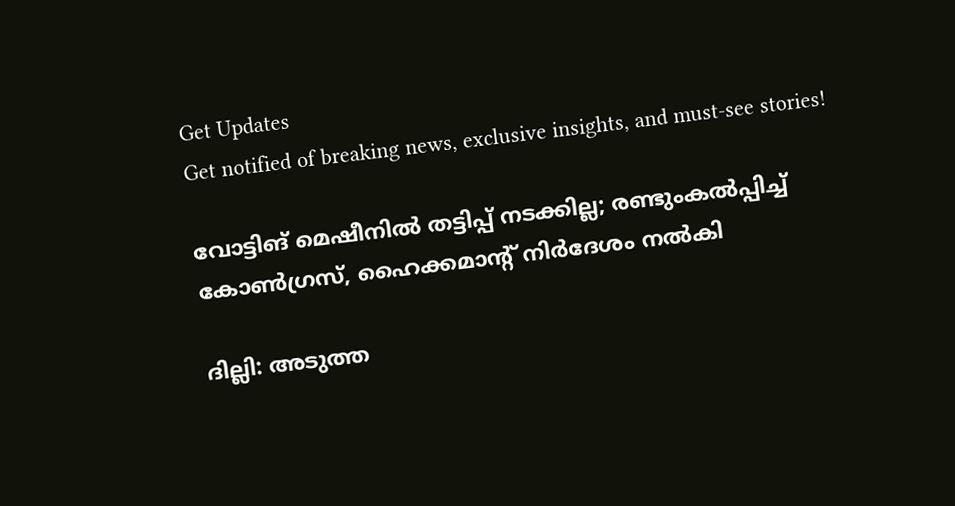Get Updates
Get notified of breaking news, exclusive insights, and must-see stories!

വോട്ടിങ് മെഷീനില്‍ തട്ടിപ്പ് നടക്കില്ല; രണ്ടുംകല്‍പ്പിച്ച് കോണ്‍ഗ്രസ്, ഹൈക്കമാന്റ് നിര്‍ദേശം നല്‍കി

ദില്ലി: അടുത്ത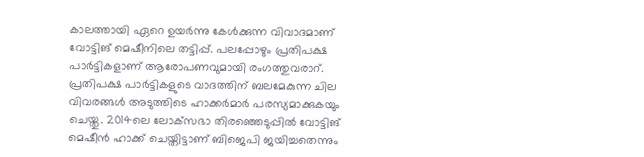കാലത്തായി ഏറെ ഉയര്‍ന്നു കേള്‍ക്കുന്ന വിവാദമാണ് വോട്ടിങ് മെഷീനിലെ തട്ടിപ്പ്. പലപ്പോഴും പ്രതിപക്ഷ പാര്‍ട്ടികളാണ് ആരോപണവുമായി രംഗത്തുവരാറ്. പ്രതിപക്ഷ പാര്‍ട്ടികളുടെ വാദത്തിന് ബലമേകുന്ന ചില വിവരങ്ങള്‍ അടുത്തിടെ ഹാക്കര്‍മാര്‍ പരസ്യമാക്കുകയും ചെയ്തു. 2014ലെ ലോക്‌സഭാ തിരഞ്ഞെടുപ്പില്‍ വോട്ടിങ് മെഷീന്‍ ഹാക്ക് ചെയ്തിട്ടാണ് ബിജെപി ജയിച്ചതെന്നും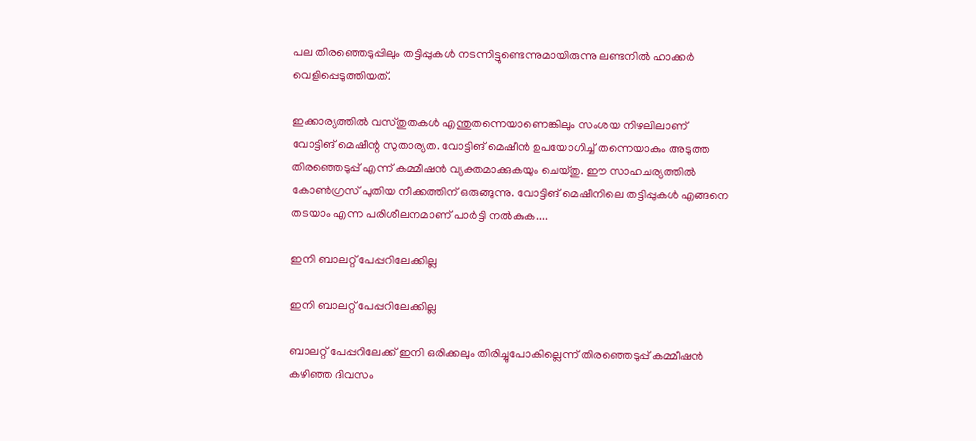പല തിരഞ്ഞെടുപ്പിലും തട്ടിപ്പുകള്‍ നടന്നിട്ടുണ്ടെന്നുമായിരുന്നു ലണ്ടനില്‍ ഹാക്കര്‍ വെളിപ്പെടുത്തിയത്.

ഇക്കാര്യത്തില്‍ വസ്തുതകള്‍ എന്തുതന്നെയാണെങ്കിലും സംശയ നിഴലിലാണ് വോട്ടിങ് മെഷീന്റ സുതാര്യത. വോട്ടിങ് മെഷീന്‍ ഉപയോഗിച്ച് തന്നെയാകും അടുത്ത തിരഞ്ഞെടുപ്പ് എന്ന് കമ്മീഷന്‍ വ്യക്തമാക്കുകയും ചെയ്തു. ഈ സാഹചര്യത്തില്‍ കോണ്‍ഗ്രസ് പുതിയ നീക്കത്തിന് ഒരുങ്ങുന്നു. വോട്ടിങ് മെഷീനിലെ തട്ടിപ്പുകള്‍ എങ്ങനെ തടയാം എന്ന പരിശീലനമാണ് പാര്‍ട്ടി നല്‍കുക....

ഇനി ബാലറ്റ് പേപ്പറിലേക്കില്ല

ഇനി ബാലറ്റ് പേപ്പറിലേക്കില്ല

ബാലറ്റ് പേപ്പറിലേക്ക് ഇനി ഒരിക്കലും തിരിച്ചുപോകില്ലെന്ന് തിരഞ്ഞെടുപ്പ് കമ്മീഷന്‍ കഴിഞ്ഞ ദിവസം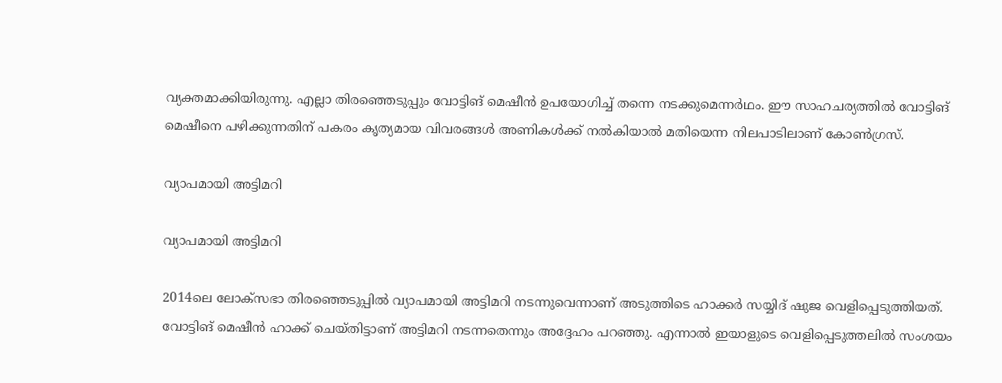വ്യക്തമാക്കിയിരുന്നു. എല്ലാ തിരഞ്ഞെടുപ്പും വോട്ടിങ് മെഷീന്‍ ഉപയോഗിച്ച് തന്നെ നടക്കുമെന്നര്‍ഥം. ഈ സാഹചര്യത്തില്‍ വോട്ടിങ് മെഷീനെ പഴിക്കുന്നതിന് പകരം കൃത്യമായ വിവരങ്ങള്‍ അണികള്‍ക്ക് നല്‍കിയാല്‍ മതിയെന്ന നിലപാടിലാണ് കോണ്‍ഗ്രസ്.

വ്യാപമായി അട്ടിമറി

വ്യാപമായി അട്ടിമറി

2014ലെ ലോക്‌സഭാ തിരഞ്ഞെടുപ്പില്‍ വ്യാപമായി അട്ടിമറി നടന്നുവെന്നാണ് അടുത്തിടെ ഹാക്കര്‍ സയ്യിദ് ഷുജ വെളിപ്പെടുത്തിയത്. വോട്ടിങ് മെഷീന്‍ ഹാക്ക് ചെയ്തിട്ടാണ് അട്ടിമറി നടന്നതെന്നും അദ്ദേഹം പറഞ്ഞു. എന്നാല്‍ ഇയാളുടെ വെളിപ്പെടുത്തലില്‍ സംശയം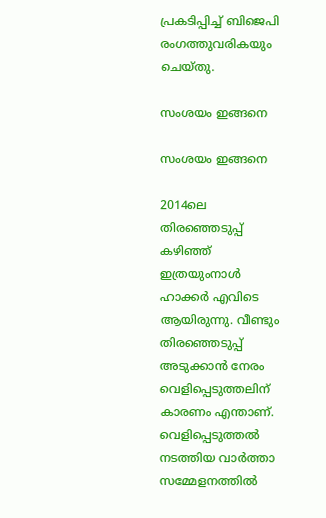പ്രകടിപ്പിച്ച് ബിജെപി രംഗത്തുവരികയും ചെയ്തു.

സംശയം ഇങ്ങനെ

സംശയം ഇങ്ങനെ

2014ലെ തിരഞ്ഞെടുപ്പ് കഴിഞ്ഞ് ഇത്രയുംനാള്‍ ഹാക്കര്‍ എവിടെ ആയിരുന്നു. വീണ്ടും തിരഞ്ഞെടുപ്പ് അടുക്കാന്‍ നേരം വെളിപ്പെടുത്തലിന് കാരണം എന്താണ്. വെളിപ്പെടുത്തല്‍ നടത്തിയ വാര്‍ത്താ സമ്മേളനത്തില്‍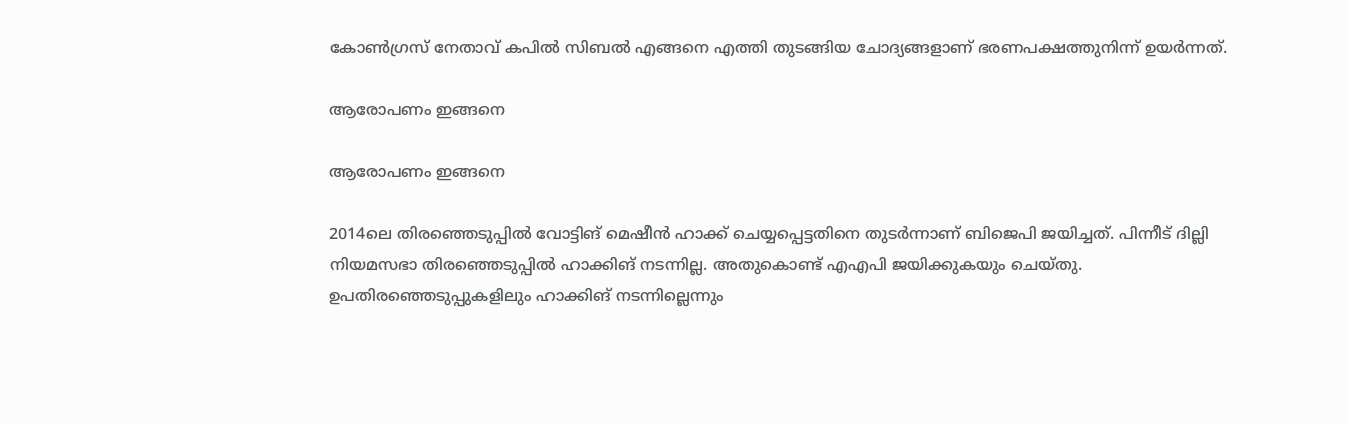കോണ്‍ഗ്രസ് നേതാവ് കപില്‍ സിബല്‍ എങ്ങനെ എത്തി തുടങ്ങിയ ചോദ്യങ്ങളാണ് ഭരണപക്ഷത്തുനിന്ന് ഉയര്‍ന്നത്.

ആരോപണം ഇങ്ങനെ

ആരോപണം ഇങ്ങനെ

2014ലെ തിരഞ്ഞെടുപ്പില്‍ വോട്ടിങ് മെഷീന്‍ ഹാക്ക് ചെയ്യപ്പെട്ടതിനെ തുടര്‍ന്നാണ് ബിജെപി ജയിച്ചത്. പിന്നീട് ദില്ലി നിയമസഭാ തിരഞ്ഞെടുപ്പില്‍ ഹാക്കിങ് നടന്നില്ല. അതുകൊണ്ട് എഎപി ജയിക്കുകയും ചെയ്തു. ഉപതിരഞ്ഞെടുപ്പുകളിലും ഹാക്കിങ് നടന്നില്ലെന്നും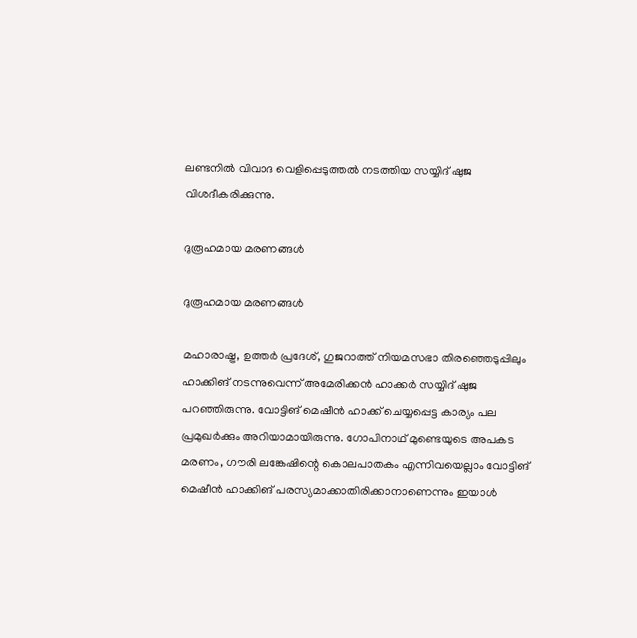ലണ്ടനില്‍ വിവാദ വെളിപ്പെടുത്തല്‍ നടത്തിയ സയ്യിദ് ഷുജ വിശദീകരിക്കുന്നു.

ദുരൂഹമായ മരണങ്ങള്‍

ദുരൂഹമായ മരണങ്ങള്‍

മഹാരാഷ്ട്ര, ഉത്തര്‍ പ്രദേശ്, ഗുജറാത്ത് നിയമസഭാ തിരഞ്ഞെടുപ്പിലും ഹാക്കിങ് നടന്നുവെന്ന് അമേരിക്കന്‍ ഹാക്കര്‍ സയ്യിദ് ഷുജ പറഞ്ഞിരുന്നു. വോട്ടിങ് മെഷീന്‍ ഹാക്ക് ചെയ്യപ്പെട്ട കാര്യം പല പ്രമുഖര്‍ക്കും അറിയാമായിരുന്നു. ഗോപിനാഥ് മുണ്ടെയുടെ അപകട മരണം, ഗൗരി ലങ്കേഷിന്റെ കൊലപാതകം എന്നിവയെല്ലാം വോട്ടിങ് മെഷീന്‍ ഹാക്കിങ് പരസ്യമാക്കാതിരിക്കാനാണെന്നും ഇയാള്‍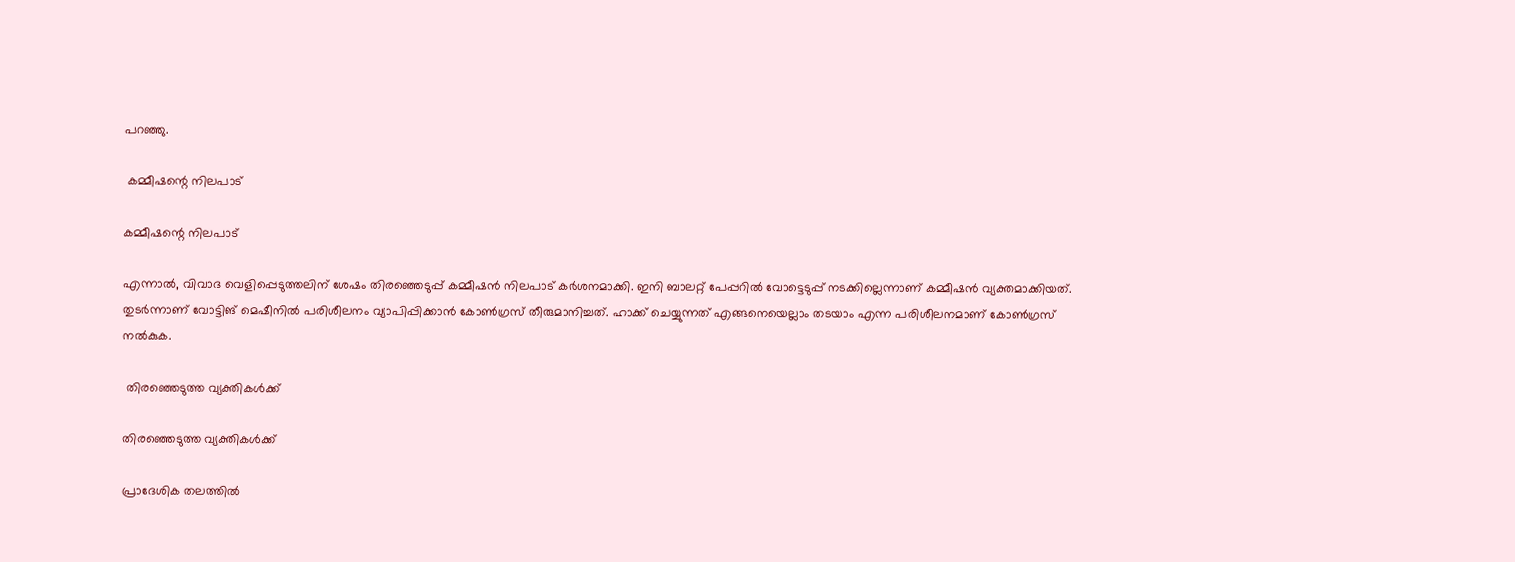പറഞ്ഞു.

 കമ്മീഷന്റെ നിലപാട്

കമ്മീഷന്റെ നിലപാട്

എന്നാല്‍, വിവാദ വെളിപ്പെടുത്തലിന് ശേഷം തിരഞ്ഞെടുപ്പ് കമ്മീഷന്‍ നിലപാട് കര്‍ശനമാക്കി. ഇനി ബാലറ്റ് പേപ്പറില്‍ വോട്ടെടുപ്പ് നടക്കില്ലെന്നാണ് കമ്മീഷന്‍ വ്യക്തമാക്കിയത്. തുടര്‍ന്നാണ് വോട്ടിങ് മെഷീനില്‍ പരിശീലനം വ്യാപിപ്പിക്കാന്‍ കോണ്‍ഗ്രസ് തീരുമാനിച്ചത്. ഹാക്ക് ചെയ്യുന്നത് എങ്ങനെയെല്ലാം തടയാം എന്ന പരിശീലനമാണ് കോണ്‍ഗ്രസ് നല്‍കുക.

 തിരഞ്ഞെടുത്ത വ്യക്തികള്‍ക്ക്

തിരഞ്ഞെടുത്ത വ്യക്തികള്‍ക്ക്

പ്രാദേശിക തലത്തില്‍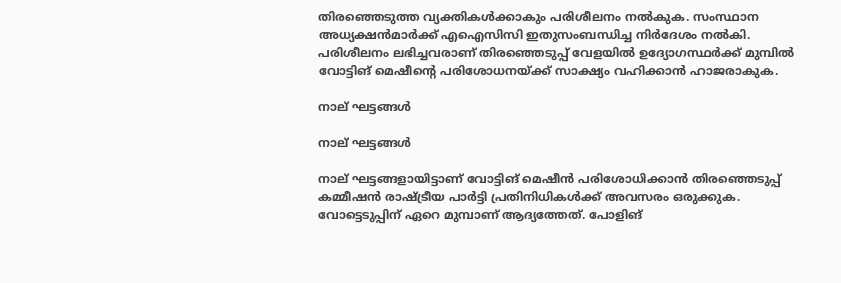തിരഞ്ഞെടുത്ത വ്യക്തികള്‍ക്കാകും പരിശീലനം നല്‍കുക. സംസ്ഥാന അധ്യക്ഷന്‍മാര്‍ക്ക് എഐസിസി ഇതുസംബന്ധിച്ച നിര്‍ദേശം നല്‍കി. പരിശീലനം ലഭിച്ചവരാണ് തിരഞ്ഞെടുപ്പ് വേളയില്‍ ഉദ്യോഗസ്ഥര്‍ക്ക് മുമ്പില്‍ വോട്ടിങ് മെഷീന്റെ പരിശോധനയ്ക്ക് സാക്ഷ്യം വഹിക്കാന്‍ ഹാജരാകുക.

നാല് ഘട്ടങ്ങള്‍

നാല് ഘട്ടങ്ങള്‍

നാല് ഘട്ടങ്ങളായിട്ടാണ് വോട്ടിങ് മെഷീന്‍ പരിശോധിക്കാന്‍ തിരഞ്ഞെടുപ്പ് കമ്മീഷന്‍ രാഷ്ട്രീയ പാര്‍ട്ടി പ്രതിനിധികള്‍ക്ക് അവസരം ഒരുക്കുക. വോട്ടെടുപ്പിന് ഏറെ മുമ്പാണ് ആദ്യത്തേത്. പോളിങ്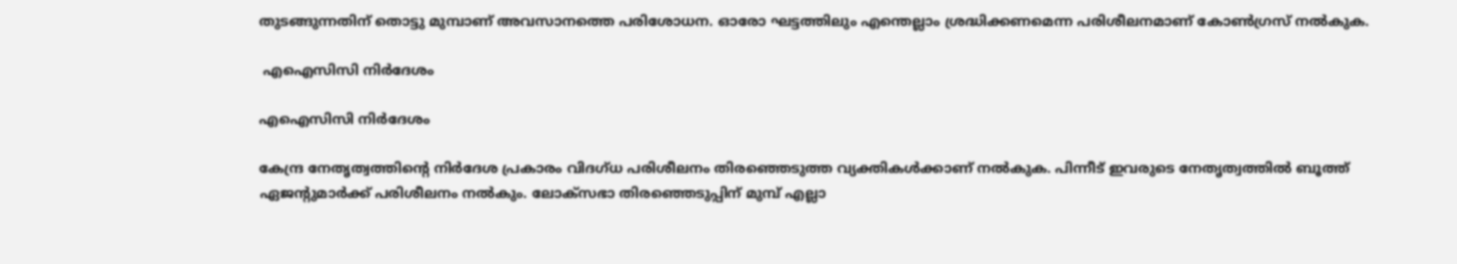തുടങ്ങുന്നതിന് തൊട്ടു മുമ്പാണ് അവസാനത്തെ പരിശോധന. ഓരോ ഘട്ടത്തിലും എന്തെല്ലാം ശ്രദ്ധിക്കണമെന്ന പരിശീലനമാണ് കോണ്‍ഗ്രസ് നല്‍കുക.

 എഐസിസി നിര്‍ദേശം

എഐസിസി നിര്‍ദേശം

കേന്ദ്ര നേതൃത്വത്തിന്റെ നിര്‍ദേശ പ്രകാരം വിദഗ്ധ പരിശീലനം തിരഞ്ഞെടുത്ത വ്യക്തികള്‍ക്കാണ് നല്‍കുക. പിന്നീട് ഇവരുടെ നേതൃത്വത്തില്‍ ബൂത്ത് ഏജന്റുമാര്‍ക്ക് പരിശീലനം നല്‍കും. ലോക്‌സഭാ തിരഞ്ഞെടുപ്പിന് മുമ്പ് എല്ലാ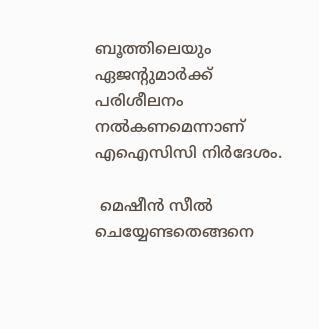ബൂത്തിലെയും ഏജന്റുമാര്‍ക്ക് പരിശീലനം നല്‍കണമെന്നാണ് എഐസിസി നിര്‍ദേശം.

 മെഷീന്‍ സീല്‍ ചെയ്യേണ്ടതെങ്ങനെ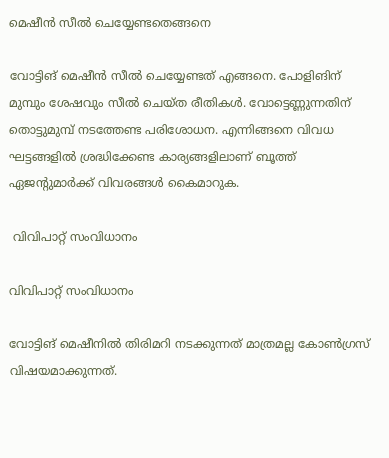മെഷീന്‍ സീല്‍ ചെയ്യേണ്ടതെങ്ങനെ

വോട്ടിങ് മെഷീന്‍ സീല്‍ ചെയ്യേണ്ടത് എങ്ങനെ. പോളിങിന് മുമ്പും ശേഷവും സീല്‍ ചെയ്ത രീതികള്‍. വോട്ടെണ്ണുന്നതിന് തൊട്ടുമുമ്പ് നടത്തേണ്ട പരിശോധന. എന്നിങ്ങനെ വിവധ ഘട്ടങ്ങളില്‍ ശ്രദ്ധിക്കേണ്ട കാര്യങ്ങളിലാണ് ബൂത്ത് ഏജന്റുമാര്‍ക്ക് വിവരങ്ങള്‍ കൈമാറുക.

 വിവിപാറ്റ് സംവിധാനം

വിവിപാറ്റ് സംവിധാനം

വോട്ടിങ് മെഷീനില്‍ തിരിമറി നടക്കുന്നത് മാത്രമല്ല കോണ്‍ഗ്രസ് വിഷയമാക്കുന്നത്.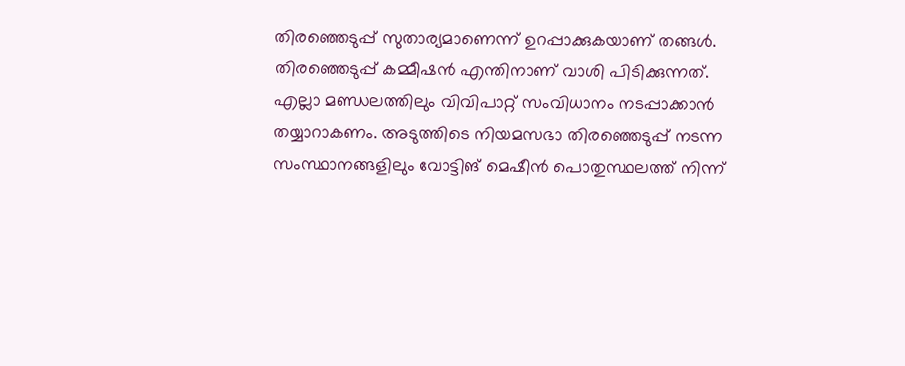തിരഞ്ഞെടുപ്പ് സുതാര്യമാണെന്ന് ഉറപ്പാക്കുകയാണ് തങ്ങള്‍. തിരഞ്ഞെടുപ്പ് കമ്മീഷന്‍ എന്തിനാണ് വാശി പിടിക്കുന്നത്. എല്ലാ മണ്ഡലത്തിലും വിവിപാറ്റ് സംവിധാനം നടപ്പാക്കാന്‍ തയ്യാറാകണം. അടുത്തിടെ നിയമസഭാ തിരഞ്ഞെടുപ്പ് നടന്ന സംസ്ഥാനങ്ങളിലും വോട്ടിങ് മെഷീന്‍ പൊതുസ്ഥലത്ത് നിന്ന്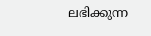ലഭിക്കുന്ന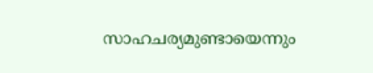സാഹചര്യമുണ്ടായെന്നും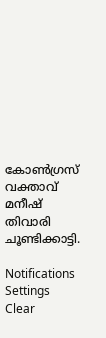കോണ്‍ഗ്രസ് വക്താവ് മനീഷ് തിവാരി ചൂണ്ടിക്കാട്ടി.

Notifications
Settings
Clear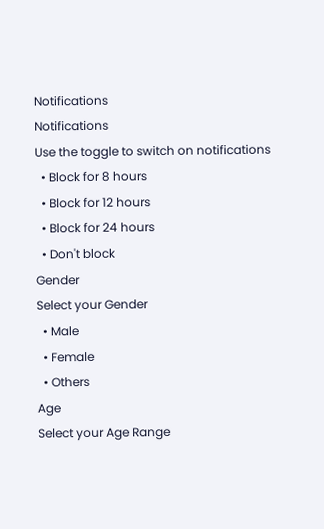Notifications
Notifications
Use the toggle to switch on notifications
  • Block for 8 hours
  • Block for 12 hours
  • Block for 24 hours
  • Don't block
Gender
Select your Gender
  • Male
  • Female
  • Others
Age
Select your Age Range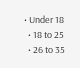• Under 18
  • 18 to 25
  • 26 to 35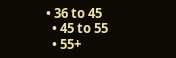• 36 to 45
  • 45 to 55
  • 55+